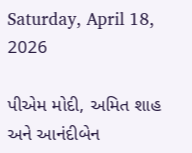Saturday, April 18, 2026

પીએમ મોદી, અમિત શાહ અને આનંદીબેન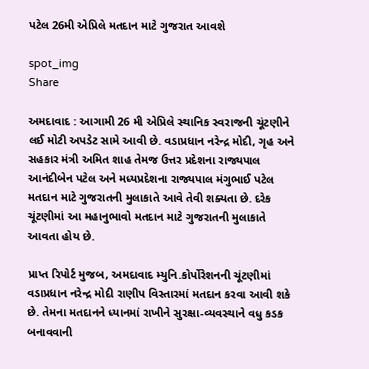પટેલ 26મી એપ્રિલે મતદાન માટે ગુજરાત આવશે

spot_img
Share

અમદાવાદ : આગામી 26 મી એપ્રિલે સ્થાનિક સ્વરાજની ચૂંટણીને લઈ મોટી અપડેટ સામે આવી છે. વડાપ્રધાન નરેન્દ્ર મોદી, ગૃહ અને સહકાર મંત્રી અમિત શાહ તેમજ ઉત્તર પ્રદેશના રાજ્યપાલ આનંદીબેન પટેલ અને મધ્યપ્રદેશના રાજ્યપાલ મંગુભાઈ પટેલ મતદાન માટે ગુજરાતની મુલાકાતે આવે તેવી શક્યતા છે. દરેક ચૂંટણીમાં આ મહાનુભાવો મતદાન માટે ગુજરાતની મુલાકાતે આવતા હોય છે.

પ્રાપ્ત રિપોર્ટ મુજબ, અમદાવાદ મ્યુનિ.કોર્પોરેશનની ચૂંટણીમાં વડાપ્રધાન નરેન્દ્ર મોદી રાણીપ વિસ્તારમાં મતદાન કરવા આવી શકે છે. તેમના મતદાનને ધ્યાનમાં રાખીને સુરક્ષા-વ્યવસ્થાને વધુ કડક બનાવવાની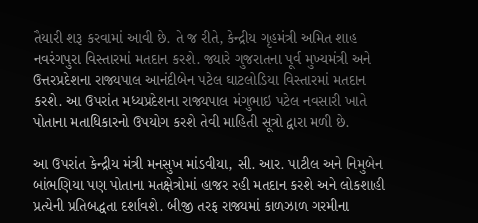તૈયારી શરૂ કરવામાં આવી છે. તે જ રીતે, કેન્દ્રીય ગૃહમંત્રી અમિત શાહ નવરંગપુરા વિસ્તારમાં મતદાન કરશે. જ્યારે ગુજરાતના પૂર્વ મુખ્યમંત્રી અને ઉત્તરપ્રદેશના રાજ્યપાલ આનંદીબેન પટેલ ઘાટલોડિયા વિસ્તારમાં મતદાન કરશે. આ ઉપરાંત મધ્યપ્રદેશના રાજ્યપાલ મંગુભાઇ પટેલ નવસારી ખાતે પોતાના મતાધિકારનો ઉપયોગ કરશે તેવી માહિતી સૂત્રો દ્વારા મળી છે.

આ ઉપરાંત કેન્દ્રીય મંત્રી મનસુખ માંડવીયા, સી. આર. પાટીલ અને નિમુબેન બાંભણિયા પણ પોતાના મતક્ષેત્રોમાં હાજર રહી મતદાન કરશે અને લોકશાહી પ્રત્યેની પ્રતિબદ્ધતા દર્શાવશે. બીજી તરફ રાજ્યમાં કાળઝાળ ગરમીના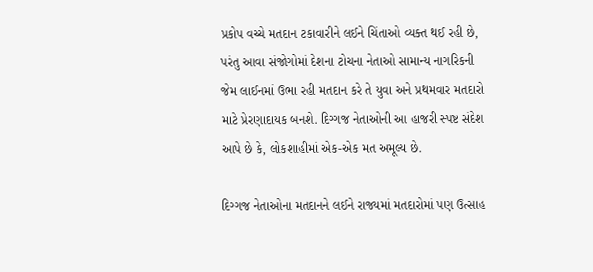પ્રકોપ વચ્ચે મતદાન ટકાવારીને લઈને ચિંતાઓ વ્યક્ત થઈ રહી છે, પરંતુ આવા સંજોગોમાં દેશના ટોચના નેતાઓ સામાન્ય નાગરિકની જેમ લાઈનમાં ઉભા રહી મતદાન કરે તે યુવા અને પ્રથમવાર મતદારો માટે પ્રેરણાદાયક બનશે. દિગ્ગજ નેતાઓની આ હાજરી સ્પષ્ટ સંદેશ આપે છે કે, લોકશાહીમાં એક-એક મત અમૂલ્ય છે.

દિગ્ગજ નેતાઓના મતદાનને લઈને રાજ્યમાં મતદારોમાં પણ ઉત્સાહ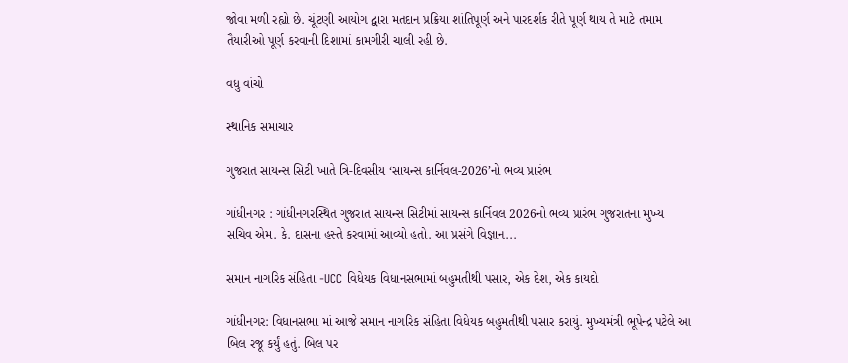જોવા મળી રહ્યો છે. ચૂંટણી આયોગ દ્વારા મતદાન પ્રક્રિયા શાંતિપૂર્ણ અને પારદર્શક રીતે પૂર્ણ થાય તે માટે તમામ તૈયારીઓ પૂર્ણ કરવાની દિશામાં કામગીરી ચાલી રહી છે.

વધુ વાંચો

સ્થાનિક સમાચાર

ગુજરાત સાયન્સ સિટી ખાતે ત્રિ-દિવસીય ‘સાયન્સ કાર્નિવલ-2026’નો ભવ્ય પ્રારંભ

ગાંધીનગર : ગાંધીનગરસ્થિત ગુજરાત સાયન્સ સિટીમાં સાયન્સ કાર્નિવલ 2026નો ભવ્ય પ્રારંભ ગુજરાતના મુખ્ય સચિવ એમ. કે. દાસના હસ્તે કરવામાં આવ્યો હતો. આ પ્રસંગે વિજ્ઞાન...

સમાન નાગરિક સંહિતા -UCC વિધેયક વિધાનસભામાં બહુમતીથી પસાર, એક દેશ, એક કાયદો

ગાંધીનગર: વિધાનસભા માં આજે સમાન નાગરિક સંહિતા વિધેયક બહુમતીથી પસાર કરાયું. મુખ્યમંત્રી ભૂપેન્દ્ર પટેલે આ બિલ રજૂ કર્યું હતું. બિલ પર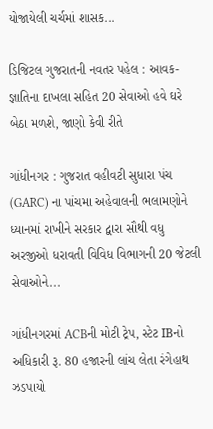યોજાયેલી ચર્ચમાં શાસક...

ડિજિટલ ગુજરાતની નવતર પહેલ : આવક-જ્ઞાતિના દાખલા સહિત 20 સેવાઓ હવે ઘરે બેઠા મળશે, જાણો કેવી રીતે

ગાંધીનગર : ગુજરાત વહીવટી સુધારા પંચ (GARC) ના પાંચમા અહેવાલની ભલામણોને ધ્યાનમાં રાખીને સરકાર દ્વારા સૌથી વધુ અરજીઓ ધરાવતી વિવિધ વિભાગની 20 જેટલી સેવાઓને...

ગાંધીનગરમાં ACBની મોટી ટ્રેપ, સ્ટેટ IBનો અધિકારી રૂ. 80 હજારની લાંચ લેતા રંગેહાથ ઝડપાયો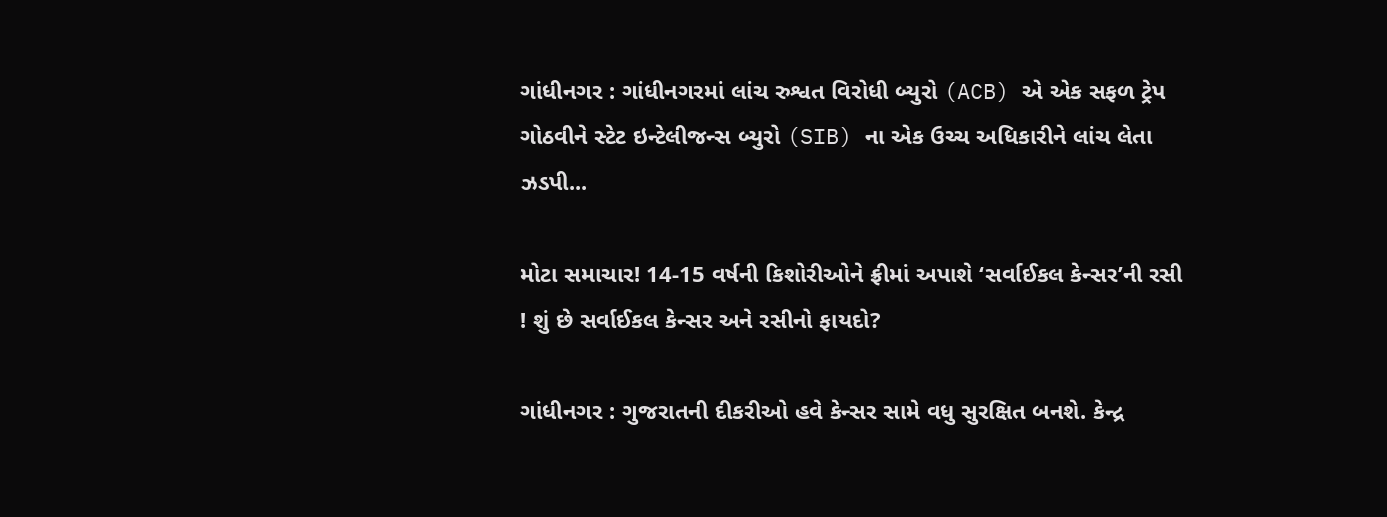ગાંધીનગર : ગાંધીનગરમાં લાંચ રુશ્વત વિરોધી બ્યુરો (ACB) એ એક સફળ ટ્રેપ ગોઠવીને સ્ટેટ ઇન્ટેલીજન્સ બ્યુરો (SIB) ના એક ઉચ્ચ અધિકારીને લાંચ લેતા ઝડપી...

મોટા સમાચાર! 14-15 વર્ષની કિશોરીઓને ફ્રીમાં અપાશે ‘સર્વાઈકલ કેન્સર’ની રસી ! શું છે સર્વાઈકલ કેન્સર અને રસીનો ફાયદો?

ગાંધીનગર : ગુજરાતની દીકરીઓ હવે કેન્સર સામે વધુ સુરક્ષિત બનશે. કેન્દ્ર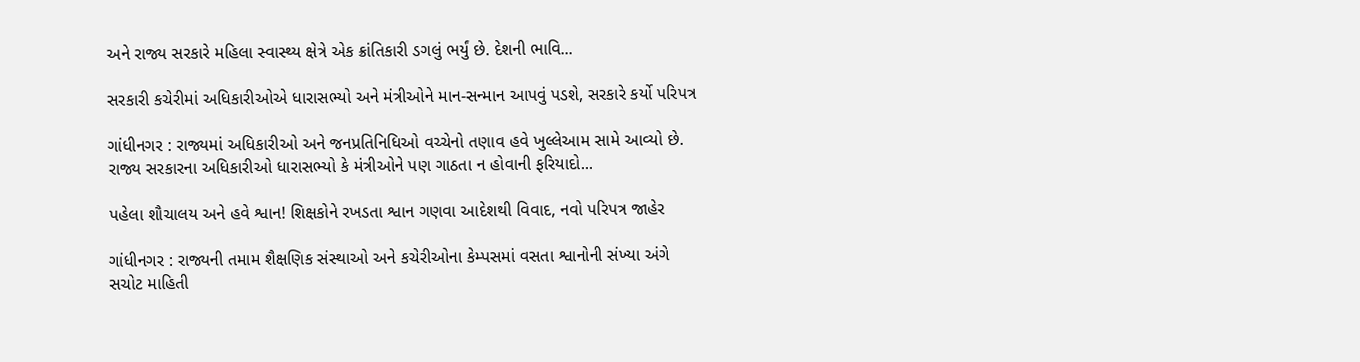અને રાજ્ય સરકારે મહિલા સ્વાસ્થ્ય ક્ષેત્રે એક ક્રાંતિકારી ડગલું ભર્યું છે. દેશની ભાવિ...

સરકારી કચેરીમાં અધિકારીઓએ ધારાસભ્યો અને મંત્રીઓને માન-સન્માન આપવું પડશે, સરકારે કર્યો પરિપત્ર

ગાંધીનગર : રાજ્યમાં અધિકારીઓ અને જનપ્રતિનિધિઓ વચ્ચેનો તણાવ હવે ખુલ્લેઆમ સામે આવ્યો છે. રાજ્ય સરકારના અધિકારીઓ ધારાસભ્યો કે મંત્રીઓને પણ ગાઠતા ન હોવાની ફરિયાદો...

પહેલા શૌચાલય અને હવે શ્વાન! શિક્ષકોને રખડતા શ્વાન ગણવા આદેશથી વિવાદ, નવો પરિપત્ર જાહેર

ગાંધીનગર : રાજ્યની તમામ શૈક્ષણિક સંસ્થાઓ અને કચેરીઓના કેમ્પસમાં વસતા શ્વાનોની સંખ્યા અંગે સચોટ માહિતી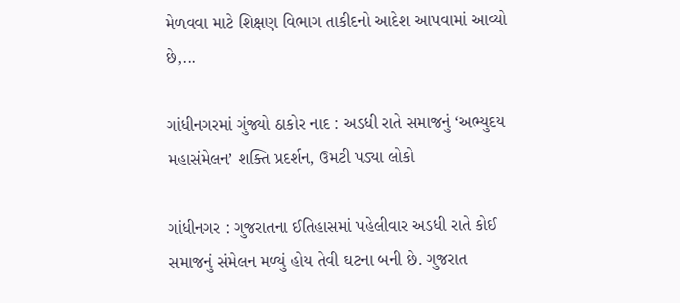મેળવવા માટે શિક્ષણ વિભાગ તાકીદનો આદેશ આપવામાં આવ્યો છે,...

ગાંધીનગરમાં ગુંજ્યો ઠાકોર નાદ : અડધી રાતે સમાજનું ‘અભ્યુદય મહાસંમેલન’ શક્તિ પ્રદર્શન, ઉમટી પડ્યા લોકો

ગાંધીનગર : ગુજરાતના ઈતિહાસમાં પહેલીવાર અડધી રાતે કોઈ સમાજનું સંમેલન મળ્યું હોય તેવી ઘટના બની છે. ગુજરાત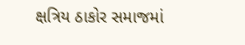ક્ષત્રિય ઠાકોર સમાજમાં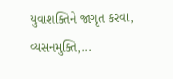યુવાશક્તિને જાગૃત કરવા, વ્યસનમુક્તિ,...